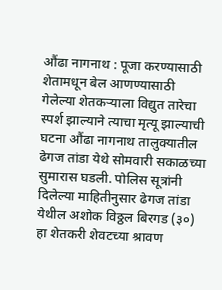औंढा नागनाथ : पूजा करण्यासाठी शेतामधून बेल आणण्यासाठी गेलेल्या शेतकऱ्याला विद्युत तारेचा स्पर्श झाल्याने त्याचा मृत्यू झाल्याची घटना औंढा नागनाथ तालुक्यातील ढेगज तांडा येथे सोमवारी सकाळच्या सुमारास घडली. पोलिस सूत्रांनी दिलेल्या माहितीनुसार ढेगज तांडा येथील अशोक विठ्ठल बिरगड (३०) हा शेतकरी शेवटच्या श्रावण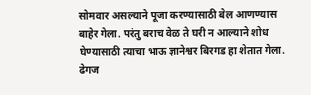सोमवार असल्याने पूजा करण्यासाठी बेल आणण्यास बाहेर गेला. परंतु बराच वेळ ते घरी न आल्याने शोध घेण्यासाठी त्याचा भाऊ ज्ञानेश्वर बिरगड हा शेतात गेला. ढेगज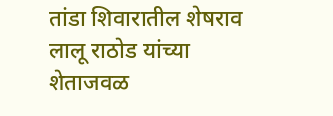तांडा शिवारातील शेषराव लालू राठोड यांच्या शेताजवळ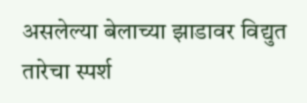असलेल्या बेलाच्या झाडावर विद्युत तारेचा स्पर्श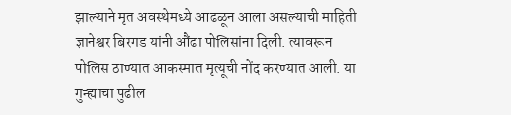झाल्याने मृत अवस्थेमध्ये आढळून आला असल्याची माहिती ज्ञानेश्वर बिरगड यांनी औंढा पोलिसांना दिली. त्यावरून पोलिस ठाण्यात आकस्मात मृत्यूची नोंद करण्यात आली. या गुन्ह्याचा पुढील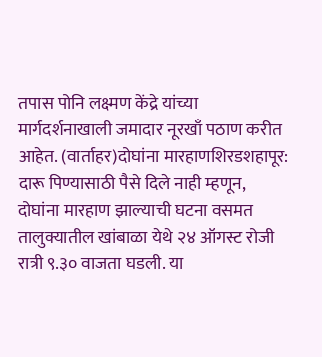तपास पोनि लक्ष्मण केंद्रे यांच्या मार्गदर्शनाखाली जमादार नूरखाँ पठाण करीत आहेत. (वार्ताहर)दोघांना मारहाणशिरडशहापूर: दारू पिण्यासाठी पैसे दिले नाही म्हणून, दोघांना मारहाण झाल्याची घटना वसमत तालुक्यातील खांबाळा येथे २४ ऑगस्ट रोजी रात्री ९.३० वाजता घडली. या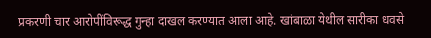प्रकरणी चार आरोपींविरूद्ध गुन्हा दाखल करण्यात आला आहे. खांबाळा येथील सारीका धवसे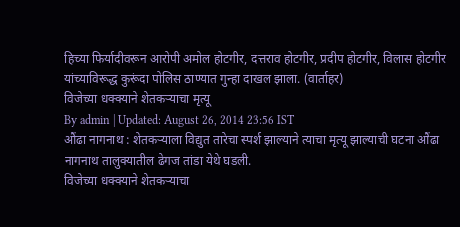हिच्या फिर्यादीवरून आरोपी अमोल होटगीर, दत्तराव होटगीर, प्रदीप होटगीर, विलास होटगीर यांच्याविरूद्ध कुरूंदा पोलिस ठाण्यात गुन्हा दाखल झाला. (वार्ताहर)
विजेच्या धक्क्याने शेतकऱ्याचा मृत्यू
By admin | Updated: August 26, 2014 23:56 IST
औंढा नागनाथ : शेतकऱ्याला विद्युत तारेचा स्पर्श झाल्याने त्याचा मृत्यू झाल्याची घटना औंढा नागनाथ तालुक्यातील ढेगज तांडा येथे घडली.
विजेच्या धक्क्याने शेतकऱ्याचा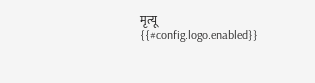मृत्यू
{{#config.logo.enabled}}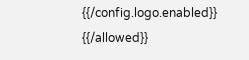{{/config.logo.enabled}}
{{/allowed}}